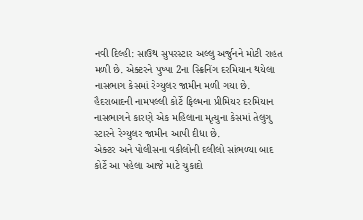નવી દિલ્હી: સાઉથ સુપરસ્ટાર અલ્લુ અર્જુનને મોટી રાહત મળી છે. એક્ટરને પુષ્પા 2ના સ્ક્રિનિંગ દરમિયાન થયેલા નાસભાગ કેસમાં રેગ્યુલર જામીન મળી ગયા છે. હૈદરાબાદની નામપલ્લી કોર્ટે ફિલ્મના પ્રીમિયર દરમિયાન નાસભાગને કારણે એક મહિલાના મૃત્યુના કેસમાં તેલુગુ સ્ટારને રેગ્યુલર જામીન આપી દીધા છે.
એક્ટર અને પોલીસના વકીલોની દલીલો સાંભળ્યા બાદ કોર્ટે આ પહેલા આજે માટે ચુકાદો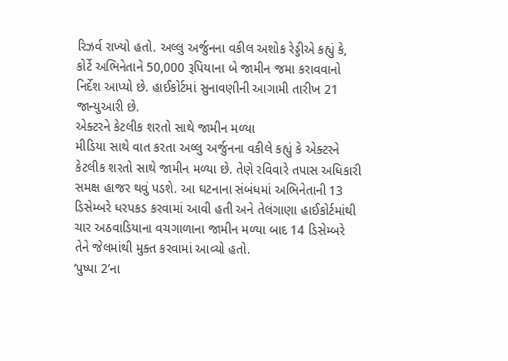રિઝર્વ રાખ્યો હતો. અલ્લુ અર્જુનના વકીલ અશોક રેડ્ડીએ કહ્યું કે, કોર્ટે અભિનેતાને 50,000 રૂપિયાના બે જામીન જમા કરાવવાનો નિર્દેશ આપ્યો છે. હાઈકોર્ટમાં સુનાવણીની આગામી તારીખ 21 જાન્યુઆરી છે.
એક્ટરને કેટલીક શરતો સાથે જામીન મળ્યા
મીડિયા સાથે વાત કરતા અલ્લુ અર્જુનના વકીલે કહ્યું કે એક્ટરને કેટલીક શરતો સાથે જામીન મળ્યા છે. તેણે રવિવારે તપાસ અધિકારી સમક્ષ હાજર થવું પડશે. આ ઘટનાના સંબંધમાં અભિનેતાની 13 ડિસેમ્બરે ધરપકડ કરવામાં આવી હતી અને તેલંગાણા હાઈકોર્ટમાંથી ચાર અઠવાડિયાના વચગાળાના જામીન મળ્યા બાદ 14 ડિસેમ્બરે તેને જેલમાંથી મુક્ત કરવામાં આવ્યો હતો.
‘પુષ્પા 2’ના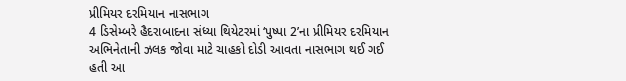પ્રીમિયર દરમિયાન નાસભાગ
4 ડિસેમ્બરે હૈદરાબાદના સંધ્યા થિયેટરમાં ‘પુષ્પા 2’ના પ્રીમિયર દરમિયાન અભિનેતાની ઝલક જોવા માટે ચાહકો દોડી આવતા નાસભાગ થઈ ગઈ હતી આ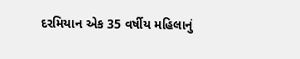દરમિયાન એક 35 વર્ષીય મહિલાનું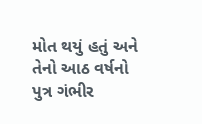મોત થયું હતું અને તેનો આઠ વર્ષનો પુત્ર ગંભીર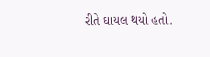રીતે ઘાયલ થયો હતો.